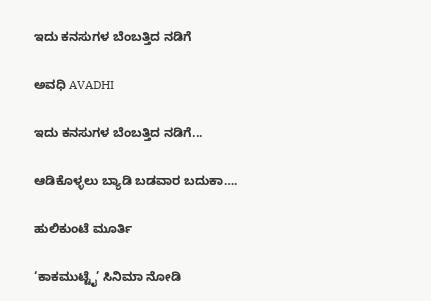ಇದು ಕನಸುಗಳ ಬೆಂಬತ್ತಿದ ನಡಿಗೆ‍

ಅವಧಿ AVADHI

ಇದು ಕನಸುಗಳ ಬೆಂಬತ್ತಿದ ನಡಿಗೆ...

ಆಡಿಕೊಳ್ಳಲು ಬ್ಯಾಡಿ ಬಡವಾರ ಬದುಕಾ….

ಹುಲಿಕುಂಟೆ ಮೂರ್ತಿ

‘ಕಾಕಮುಟ್ಟೈ’ ಸಿನಿಮಾ ನೋಡಿ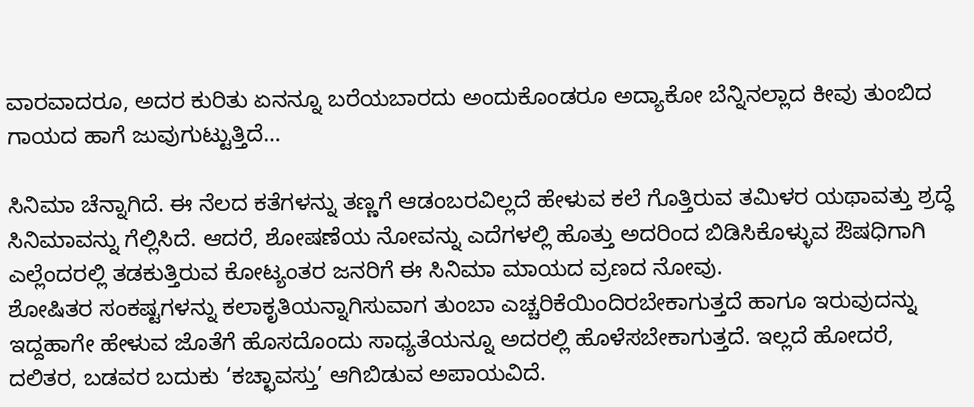ವಾರವಾದರೂ, ಅದರ ಕುರಿತು ಏನನ್ನೂ ಬರೆಯಬಾರದು ಅಂದುಕೊಂಡರೂ ಅದ್ಯಾಕೋ ಬೆನ್ನಿನಲ್ಲಾದ ಕೀವು ತುಂಬಿದ ಗಾಯದ ಹಾಗೆ ಜುವುಗುಟ್ಟುತ್ತಿದೆ…

ಸಿನಿಮಾ ಚೆನ್ನಾಗಿದೆ. ಈ ನೆಲದ ಕತೆಗಳನ್ನು ತಣ್ಣಗೆ ಆಡಂಬರವಿಲ್ಲದೆ ಹೇಳುವ ಕಲೆ ಗೊತ್ತಿರುವ ತಮಿಳರ ಯಥಾವತ್ತು ಶ್ರದ್ಧೆ ಸಿನಿಮಾವನ್ನು ಗೆಲ್ಲಿಸಿದೆ. ಆದರೆ, ಶೋಷಣೆಯ ನೋವನ್ನು ಎದೆಗಳಲ್ಲಿ ಹೊತ್ತು ಅದರಿಂದ ಬಿಡಿಸಿಕೊಳ್ಳುವ ಔಷಧಿಗಾಗಿ ಎಲ್ಲೆಂದರಲ್ಲಿ ತಡಕುತ್ತಿರುವ ಕೋಟ್ಯಂತರ ಜನರಿಗೆ ಈ ಸಿನಿಮಾ ಮಾಯದ ವ್ರಣದ ನೋವು.
ಶೋಷಿತರ ಸಂಕಷ್ಟಗಳನ್ನು ಕಲಾಕೃತಿಯನ್ನಾಗಿಸುವಾಗ ತುಂಬಾ ಎಚ್ಚರಿಕೆಯಿಂದಿರಬೇಕಾಗುತ್ತದೆ ಹಾಗೂ ಇರುವುದನ್ನು ಇದ್ದಹಾಗೇ ಹೇಳುವ ಜೊತೆಗೆ ಹೊಸದೊಂದು ಸಾಧ್ಯತೆಯನ್ನೂ ಅದರಲ್ಲಿ ಹೊಳೆಸಬೇಕಾಗುತ್ತದೆ. ಇಲ್ಲದೆ ಹೋದರೆ, ದಲಿತರ, ಬಡವರ ಬದುಕು ‘ಕಚ್ಛಾವಸ್ತು’ ಆಗಿಬಿಡುವ ಅಪಾಯವಿದೆ.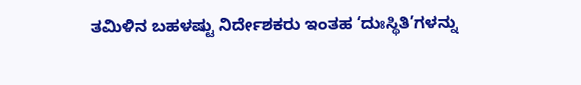ತಮಿಳಿನ ಬಹಳಷ್ಟು ನಿರ್ದೇಶಕರು ಇಂತಹ ‘ದುಃಸ್ಥಿತಿ’ಗಳನ್ನು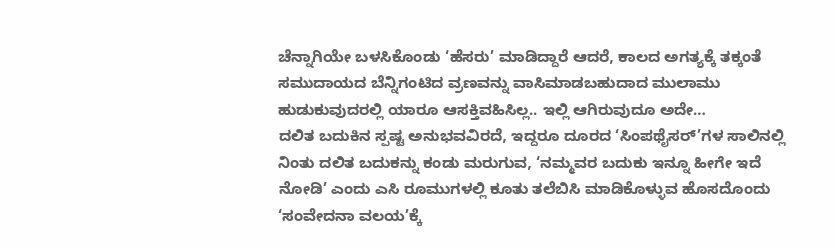ಚೆನ್ನಾಗಿಯೇ ಬಳಸಿಕೊಂಡು ‘ಹೆಸರು’ ಮಾಡಿದ್ದಾರೆ ಆದರೆ, ಕಾಲದ ಅಗತ್ಯಕ್ಕೆ ತಕ್ಕಂತೆ ಸಮುದಾಯದ ಬೆನ್ನಿಗಂಟಿದ ವ್ರಣವನ್ನು ವಾಸಿಮಾಡಬಹುದಾದ ಮುಲಾಮು ಹುಡುಕುವುದರಲ್ಲಿ ಯಾರೂ ಆಸಕ್ತಿವಹಿಸಿಲ್ಲ.. ಇಲ್ಲಿ ಆಗಿರುವುದೂ ಅದೇ…
ದಲಿತ ಬದುಕಿನ ಸ್ಪಷ್ಟ ಅನುಭವವಿರದೆ, ಇದ್ದರೂ ದೂರದ ‘ಸಿಂಪಥೈಸರ್’ಗಳ ಸಾಲಿನಲ್ಲಿ ನಿಂತು ದಲಿತ ಬದುಕನ್ನು ಕಂಡು ಮರುಗುವ, ‘ನಮ್ಮವರ ಬದುಕು ಇನ್ನೂ ಹೀಗೇ ಇದೆ ನೋಡಿ’ ಎಂದು ಎಸಿ ರೂಮುಗಳಲ್ಲಿ ಕೂತು ತಲೆಬಿಸಿ ಮಾಡಿಕೊಳ್ಳುವ ಹೊಸದೊಂದು ‘ಸಂವೇದನಾ ವಲಯ’ಕ್ಕೆ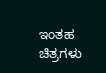ಇಂತಹ ಚಿತ್ರಗಳು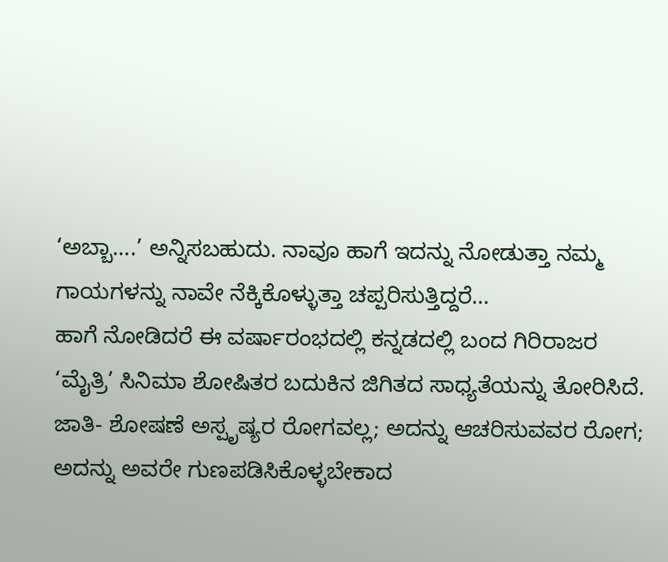‘ಅಬ್ಬಾ….’ ಅನ್ನಿಸಬಹುದು. ನಾವೂ ಹಾಗೆ ಇದನ್ನು ನೋಡುತ್ತಾ ನಮ್ಮ ಗಾಯಗಳನ್ನು ನಾವೇ ನೆಕ್ಕಿಕೊಳ್ಳುತ್ತಾ ಚಪ್ಪರಿಸುತ್ತಿದ್ದರೆ…
ಹಾಗೆ ನೋಡಿದರೆ ಈ ವರ್ಷಾರಂಭದಲ್ಲಿ ಕನ್ನಡದಲ್ಲಿ ಬಂದ ಗಿರಿರಾಜರ ‘ಮೈತ್ರಿ’ ಸಿನಿಮಾ ಶೋಷಿತರ ಬದುಕಿನ ಜಿಗಿತದ ಸಾಧ್ಯತೆಯನ್ನು ತೋರಿಸಿದೆ. ಜಾತಿ- ಶೋಷಣೆ ಅಸ್ಪೃಷ್ಯರ ರೋಗವಲ್ಲ; ಅದನ್ನು ಆಚರಿಸುವವರ ರೋಗ; ಅದನ್ನು ಅವರೇ ಗುಣಪಡಿಸಿಕೊಳ್ಳಬೇಕಾದ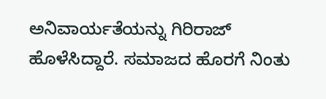ಅನಿವಾರ್ಯತೆಯನ್ನು ಗಿರಿರಾಜ್ ಹೊಳೆಸಿದ್ದಾರೆ. ಸಮಾಜದ ಹೊರಗೆ ನಿಂತು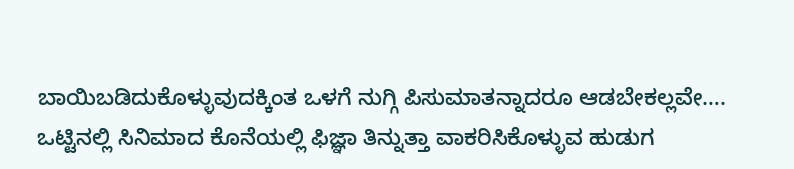ಬಾಯಿಬಡಿದುಕೊಳ್ಳುವುದಕ್ಕಿಂತ ಒಳಗೆ ನುಗ್ಗಿ ಪಿಸುಮಾತನ್ನಾದರೂ ಆಡಬೇಕಲ್ಲವೇ….
ಒಟ್ಟಿನಲ್ಲಿ ಸಿನಿಮಾದ ಕೊನೆಯಲ್ಲಿ ಫಿಜ್ಞಾ ತಿನ್ನುತ್ತಾ ವಾಕರಿಸಿಕೊಳ್ಳುವ ಹುಡುಗ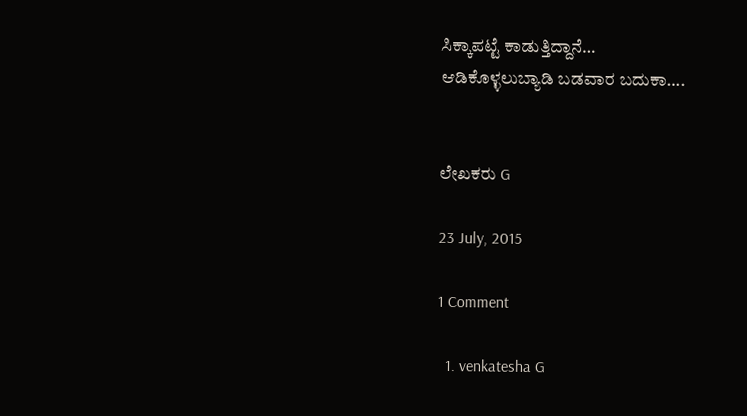ಸಿಕ್ಕಾಪಟ್ಟೆ ಕಾಡುತ್ತಿದ್ದಾನೆ…
ಆಡಿಕೊಳ್ಳಲುಬ್ಯಾಡಿ ಬಡವಾರ ಬದುಕಾ….


ಲೇಖಕರು G

23 July, 2015

1 Comment

  1. venkatesha G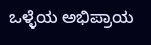ಒಳ್ಳೆಯ ಅಭಿಪ್ರಾಯ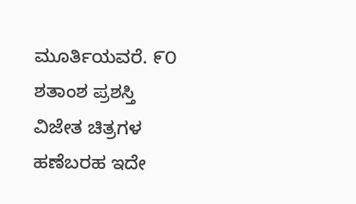ಮೂರ್ತಿಯವರೆ. ೯೦ ಶತಾಂಶ ಪ್ರಶಸ್ತಿ ವಿಜೇತ ಚಿತ್ರಗಳ ಹಣೆಬರಹ ಇದೇ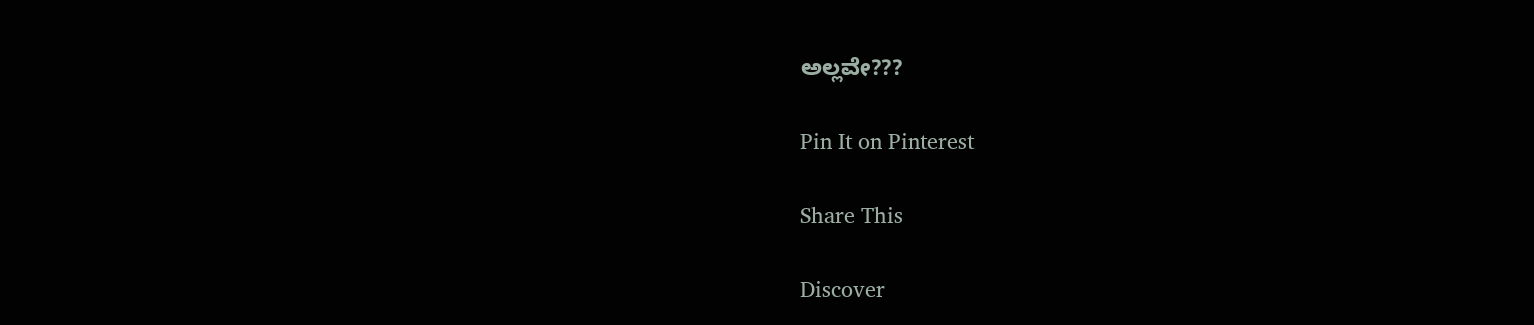ಅಲ್ಲವೇ???

Pin It on Pinterest

Share This

Discover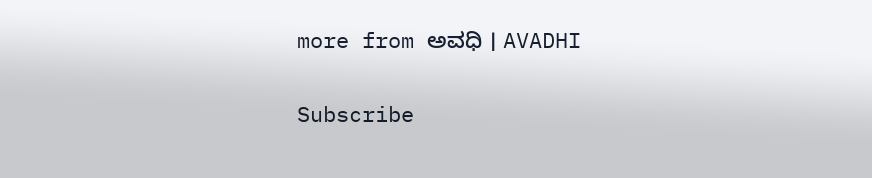more from ಅವಧಿ । AVADHI

Subscribe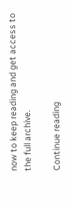now to keep reading and get access to the full archive.

Continue reading